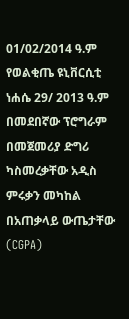01/02/2014 ዓ.ም
የወልቂጤ ዩኒቨርሲቲ ነሐሴ 29/ 2013 ዓ.ም በመደበኛው ፕሮግራም በመጀመሪያ ድግሪ ካስመረቃቸው አዲስ ምሩቃን መካከል በአጠቃላይ ውጤታቸው (CGPA)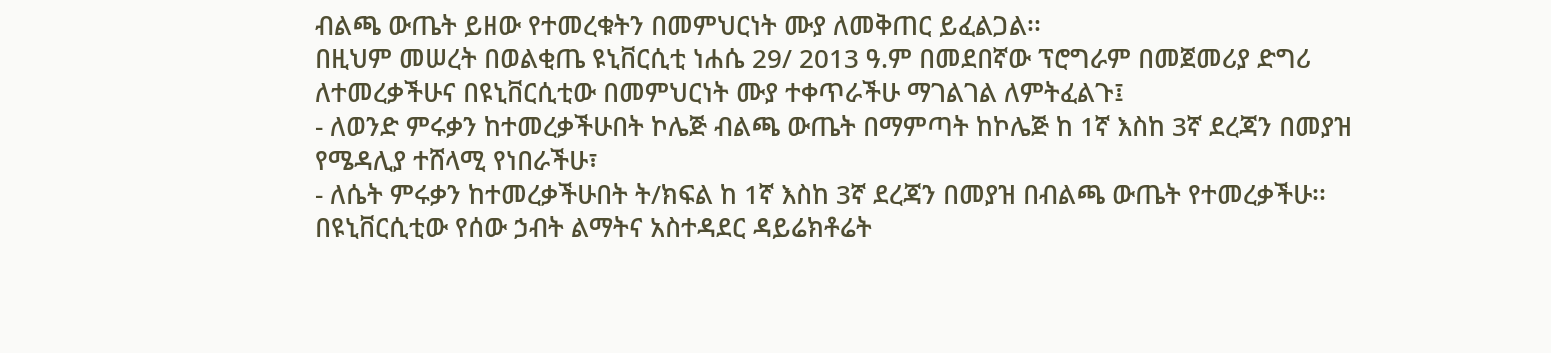ብልጫ ውጤት ይዘው የተመረቁትን በመምህርነት ሙያ ለመቅጠር ይፈልጋል፡፡
በዚህም መሠረት በወልቂጤ ዩኒቨርሲቲ ነሐሴ 29/ 2013 ዓ.ም በመደበኛው ፕሮግራም በመጀመሪያ ድግሪ ለተመረቃችሁና በዩኒቨርሲቲው በመምህርነት ሙያ ተቀጥራችሁ ማገልገል ለምትፈልጉ፤
- ለወንድ ምሩቃን ከተመረቃችሁበት ኮሌጅ ብልጫ ውጤት በማምጣት ከኮሌጅ ከ 1ኛ እስከ 3ኛ ደረጃን በመያዝ የሜዳሊያ ተሸላሚ የነበራችሁ፣
- ለሴት ምሩቃን ከተመረቃችሁበት ት/ክፍል ከ 1ኛ እስከ 3ኛ ደረጃን በመያዝ በብልጫ ውጤት የተመረቃችሁ፡፡
በዩኒቨርሲቲው የሰው ኃብት ልማትና አስተዳደር ዳይሬክቶሬት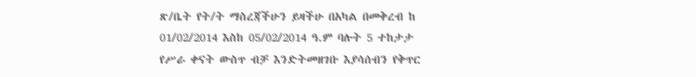ጽ/ቤት የት/ት ማስረጃችሁን ይዛችሁ በአካል በመቅረብ ከ 01/02/2014 እስከ 05/02/2014 ዓ.ም ባሉት 5 ተከታታ የሥራ ቀናት ውስጥ ብቻ እንድትመዘገቡ እያሳሰብን የቅጥር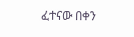ፈተናው በቀን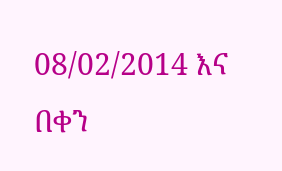08/02/2014 እና በቀን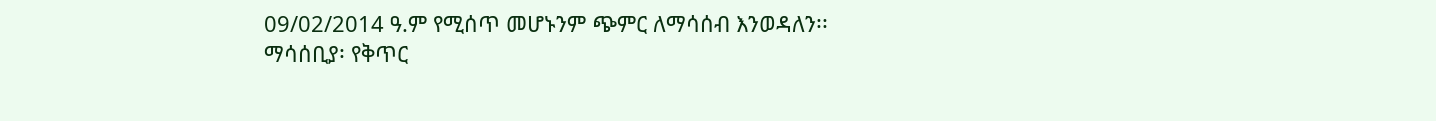09/02/2014 ዓ.ም የሚሰጥ መሆኑንም ጭምር ለማሳሰብ እንወዳለን፡፡
ማሳሰቢያ፡ የቅጥር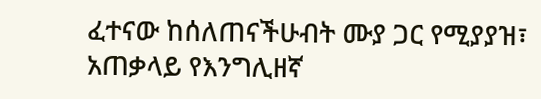ፈተናው ከሰለጠናችሁብት ሙያ ጋር የሚያያዝ፣ አጠቃላይ የእንግሊዘኛ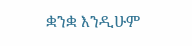ቋንቋ እንዲሁም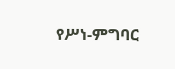የሥነ-ምግባር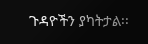ጉዳዮችን ያካትታል፡፡